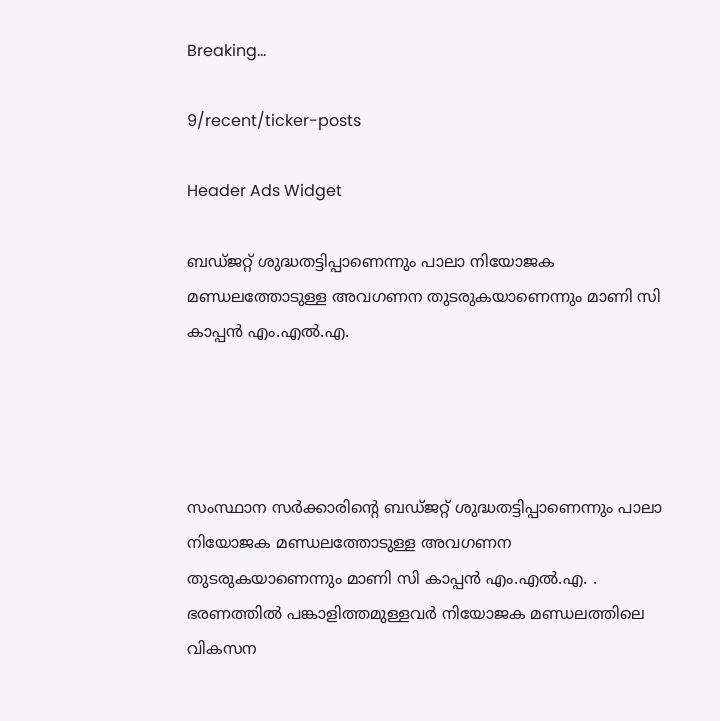Breaking...

9/recent/ticker-posts

Header Ads Widget

ബഡ്ജറ്റ് ശുദ്ധതട്ടിപ്പാണെന്നും പാലാ നിയോജക മണ്ഡലത്തോടുള്ള അവഗണന തുടരുകയാണെന്നും മാണി സി കാപ്പന്‍ എം.എല്‍.എ.




സംസ്ഥാന സര്‍ക്കാരിന്റെ ബഡ്ജറ്റ് ശുദ്ധതട്ടിപ്പാണെന്നും പാലാ നിയോജക മണ്ഡലത്തോടുള്ള അവഗണന തുടരുകയാണെന്നും മാണി സി കാപ്പന്‍ എം.എല്‍.എ. . ഭരണത്തില്‍ പങ്കാളിത്തമുള്ളവര്‍ നിയോജക മണ്ഡലത്തിലെ വികസന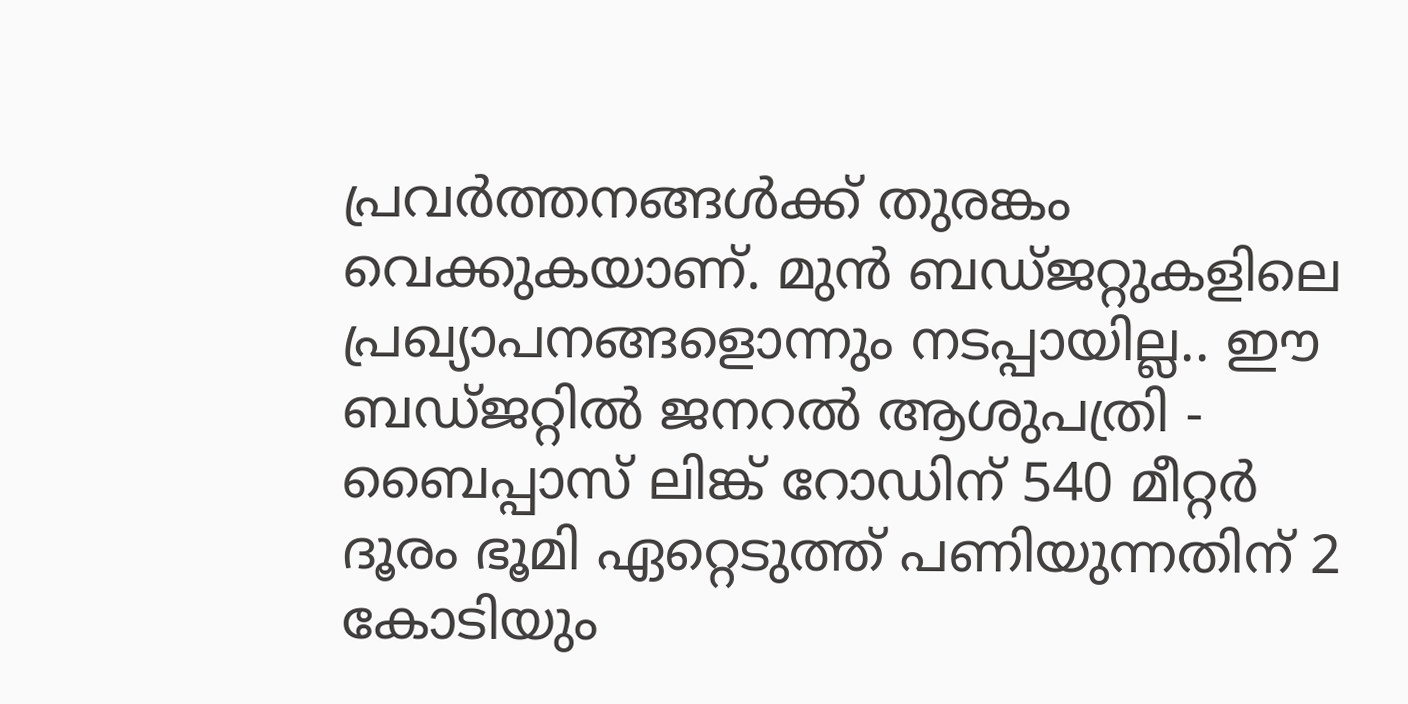പ്രവര്‍ത്തനങ്ങള്‍ക്ക് തുരങ്കം വെക്കുകയാണ്. മുന്‍ ബഡ്ജറ്റുകളിലെ പ്രഖ്യാപനങ്ങളൊന്നും നടപ്പായില്ല.. ഈ ബഡ്ജറ്റില്‍ ജനറല്‍ ആശുപത്രി - ബൈപ്പാസ് ലിങ്ക് റോഡിന് 540 മീറ്റര്‍ ദൂരം ഭൂമി ഏറ്റെടുത്ത് പണിയുന്നതിന് 2 കോടിയും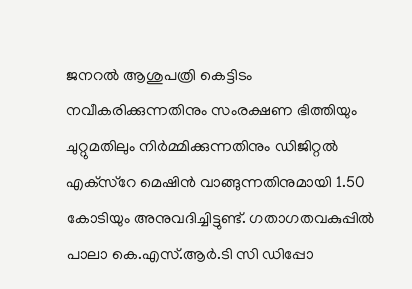ജനറല്‍ ആശുപത്രി കെട്ടിടം നവീകരിക്കുന്നതിനും സംരക്ഷണ ഭിത്തിയും ചുറ്റുമതിലും നിര്‍മ്മിക്കുന്നതിനും ഡിജിറ്റല്‍ എക്‌സ്‌റേ മെഷിന്‍ വാങ്ങുന്നതിനുമായി 1.50 കോടിയും അനുവദിച്ചിട്ടുണ്ട്. ഗതാഗതവകുപ്പില്‍ പാലാ കെ.എസ്.ആര്‍.ടി സി ഡിപ്പോ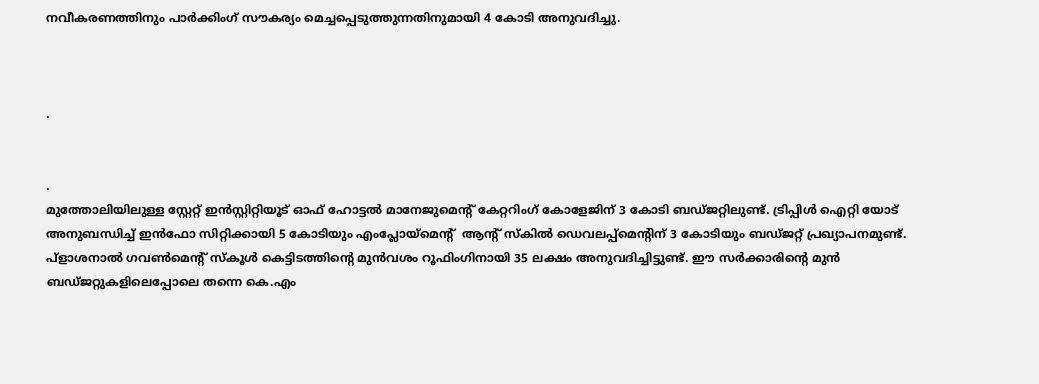നവീകരണത്തിനും പാര്‍ക്കിംഗ് സൗകര്യം മെച്ചപ്പെടുത്തുന്നതിനുമായി 4 കോടി അനുവദിച്ചു.



.


.
മുത്തോലിയിലുള്ള സ്റ്റേറ്റ് ഇന്‍സ്റ്റിറ്റിയൂട് ഓഫ് ഹോട്ടല്‍ മാനേജുമെന്റ് കേറ്ററിംഗ് കോളേജിന് 3 കോടി ബഡ്ജറ്റിലുണ്ട്. ട്രിപ്പിള്‍ ഐറ്റി യോട് അനുബന്ധിച്ച് ഇന്‍ഫോ സിറ്റിക്കായി 5 കോടിയും എംപ്ലോയ്‌മെന്റ്  ആന്റ് സ്‌കില്‍ ഡെവലപ്പ്‌മെന്റിന് 3 കോടിയും ബഡ്ജറ്റ് പ്രഖ്യാപനമുണ്ട്. പ്‌ളാശനാല്‍ ഗവണ്‍മെന്റ് സ്‌കൂള്‍ കെട്ടിടത്തിന്റെ മുന്‍വശം റൂഫിംഗിനായി 35 ലക്ഷം അനുവദിച്ചിട്ടുണ്ട്. ഈ സര്‍ക്കാരിന്റെ മുന്‍ ബഡ്ജറ്റുകളിലെപ്പോലെ തന്നെ കെ.എം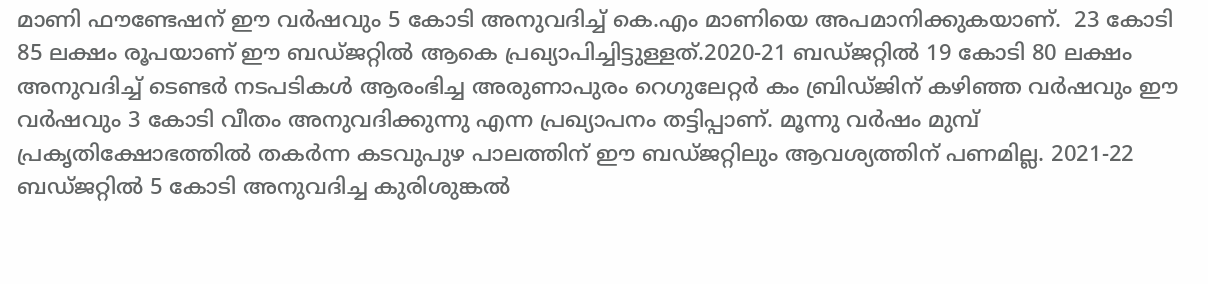മാണി ഫൗണ്ടേഷന് ഈ വര്‍ഷവും 5 കോടി അനുവദിച്ച് കെ.എം മാണിയെ അപമാനിക്കുകയാണ്.  23 കോടി 85 ലക്ഷം രൂപയാണ് ഈ ബഡ്ജറ്റില്‍ ആകെ പ്രഖ്യാപിച്ചിട്ടുള്ളത്.2020-21 ബഡ്ജറ്റില്‍ 19 കോടി 80 ലക്ഷം  അനുവദിച്ച് ടെണ്ടര്‍ നടപടികള്‍ ആരംഭിച്ച അരുണാപുരം റെഗുലേറ്റര്‍ കം ബ്രിഡ്ജിന് കഴിഞ്ഞ വര്‍ഷവും ഈ വര്‍ഷവും 3 കോടി വീതം അനുവദിക്കുന്നു എന്ന പ്രഖ്യാപനം തട്ടിപ്പാണ്. മൂന്നു വര്‍ഷം മുമ്പ് പ്രകൃതിക്ഷോഭത്തില്‍ തകര്‍ന്ന കടവുപുഴ പാലത്തിന് ഈ ബഡ്ജറ്റിലും ആവശ്യത്തിന് പണമില്ല. 2021-22 ബഡ്ജറ്റില്‍ 5 കോടി അനുവദിച്ച കുരിശുങ്കല്‍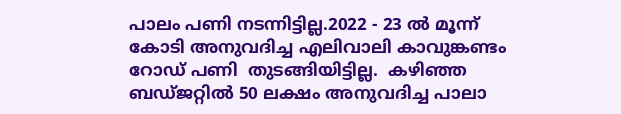പാലം പണി നടന്നിട്ടില്ല.2022 - 23 ല്‍ മൂന്ന് കോടി അനുവദിച്ച എലിവാലി കാവുങ്കണ്ടം റോഡ് പണി  തുടങ്ങിയിട്ടില്ല.  കഴിഞ്ഞ ബഡ്ജറ്റില്‍ 50 ലക്ഷം അനുവദിച്ച പാലാ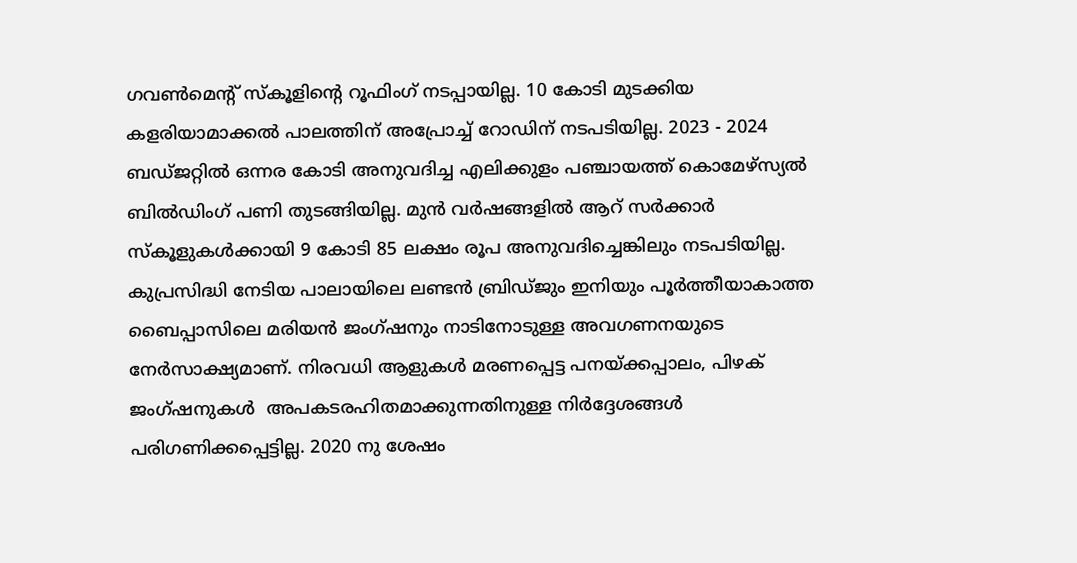ഗവണ്‍മെന്റ് സ്‌കൂളിന്റെ റൂഫിംഗ് നടപ്പായില്ല. 10 കോടി മുടക്കിയ കളരിയാമാക്കല്‍ പാലത്തിന് അപ്രോച്ച് റോഡിന് നടപടിയില്ല. 2023 - 2024 ബഡ്ജറ്റില്‍ ഒന്നര കോടി അനുവദിച്ച എലിക്കുളം പഞ്ചായത്ത് കൊമേഴ്സ്യല്‍ ബില്‍ഡിംഗ് പണി തുടങ്ങിയില്ല. മുന്‍ വര്‍ഷങ്ങളില്‍ ആറ് സര്‍ക്കാര്‍ സ്‌കൂളുകള്‍ക്കായി 9 കോടി 85 ലക്ഷം രൂപ അനുവദിച്ചെങ്കിലും നടപടിയില്ല. കുപ്രസിദ്ധി നേടിയ പാലായിലെ ലണ്ടന്‍ ബ്രിഡ്ജും ഇനിയും പൂര്‍ത്തീയാകാത്ത ബൈപ്പാസിലെ മരിയന്‍ ജംഗ്ഷനും നാടിനോടുള്ള അവഗണനയുടെ നേര്‍സാക്ഷ്യമാണ്. നിരവധി ആളുകള്‍ മരണപ്പെട്ട പനയ്ക്കപ്പാലം, പിഴക് ജംഗ്ഷനുകള്‍  അപകടരഹിതമാക്കുന്നതിനുള്ള നിര്‍ദ്ദേശങ്ങള്‍ പരിഗണിക്കപ്പെട്ടില്ല. 2020 നു ശേഷം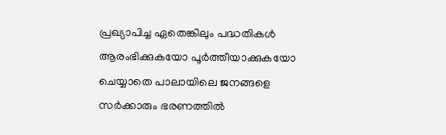പ്രഖ്യാപിച്ച ഏതെങ്കിലും പദ്ധതികള്‍ ആരംഭിക്കുകയോ പൂര്‍ത്തീയാക്കുകയോ ചെയ്യാതെ പാലായിലെ ജനങ്ങളെ സര്‍ക്കാരും ഭരണത്തില്‍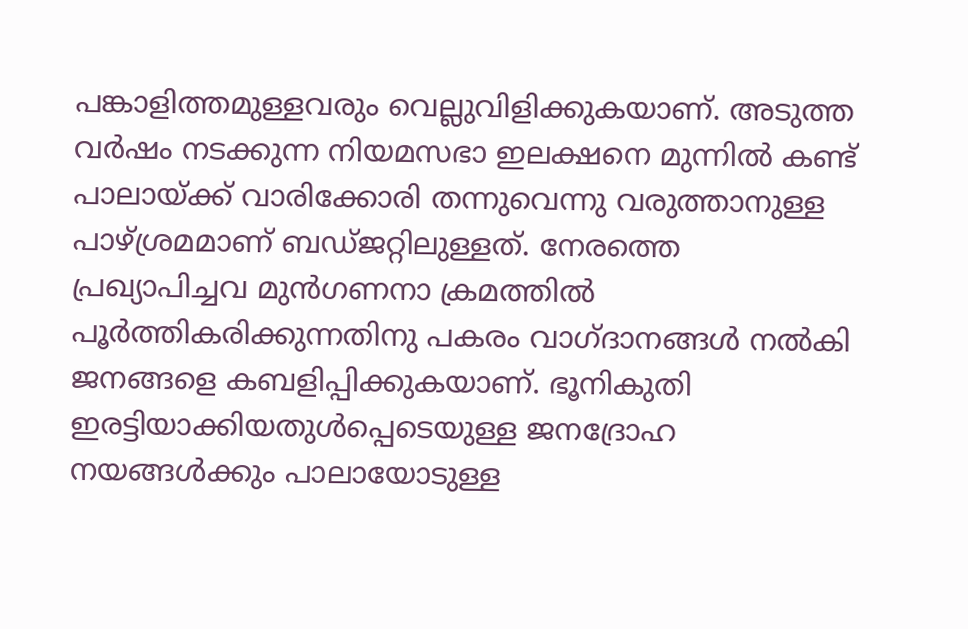പങ്കാളിത്തമുള്ളവരും വെല്ലുവിളിക്കുകയാണ്. അടുത്ത വര്‍ഷം നടക്കുന്ന നിയമസഭാ ഇലക്ഷനെ മുന്നില്‍ കണ്ട് പാലായ്ക്ക് വാരിക്കോരി തന്നുവെന്നു വരുത്താനുള്ള പാഴ്ശ്രമമാണ് ബഡ്ജറ്റിലുള്ളത്. നേരത്തെ പ്രഖ്യാപിച്ചവ മുന്‍ഗണനാ ക്രമത്തില്‍ പൂര്‍ത്തികരിക്കുന്നതിനു പകരം വാഗ്ദാനങ്ങള്‍ നല്‍കി ജനങ്ങളെ കബളിപ്പിക്കുകയാണ്. ഭൂനികുതി ഇരട്ടിയാക്കിയതുള്‍പ്പെടെയുള്ള ജനദ്രോഹ നയങ്ങള്‍ക്കും പാലായോടുള്ള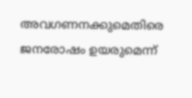അവഗണനക്കുമെതിരെ ജനരോഷം ഉയരുമെന്ന്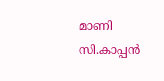മാണി സി.കാപ്പന്‍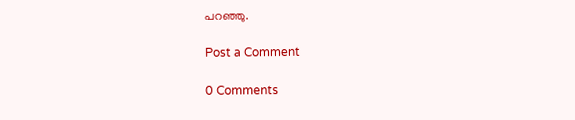പറഞ്ഞു.

Post a Comment

0 Comments